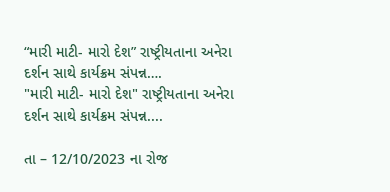“મારી માટી- મારો દેશ” રાષ્ટ્રીયતાના અનેરા દર્શન સાથે કાર્યક્રમ સંપન્ન….
"મારી માટી- મારો દેશ" રાષ્ટ્રીયતાના અનેરા દર્શન સાથે કાર્યક્રમ સંપન્ન....

તા – 12/10/2023 ના રોજ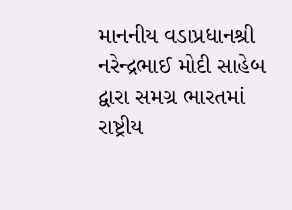માનનીય વડાપ્રધાનશ્રી નરેન્દ્રભાઈ મોદી સાહેબ દ્વારા સમગ્ર ભારતમાં રાષ્ટ્રીય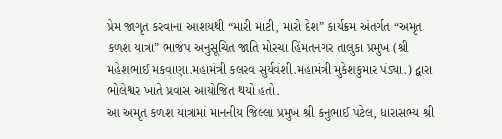પ્રેમ જાગૃત કરવાના આશયથી “મારી માટી, મારો દેશ” કાર્યક્રમ અંતર્ગત “અમૃત કળશ યાત્રા” ભાજપ અનુસૂચિત જાતિ મોરચા હિંમતનગર તાલુકા પ્રમુખ (શ્રી મહેશભાઈ મકવાણા.મહામંત્રી કલરવ સુર્યવંશી.મહામંત્રી મુકેશકુમાર પંડ્યા.) દ્વારા ભોલેશ્વર ખાતે પ્રવાસ આયોજિત થયો હતો.
આ અમૃત કળશ યાત્રામાં માનનીય જિલ્લા પ્રમુખ શ્રી કનુભાઈ પટેલ, ધારાસભ્ય શ્રી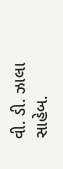વી. ડી. ઝાલા સાહેબ.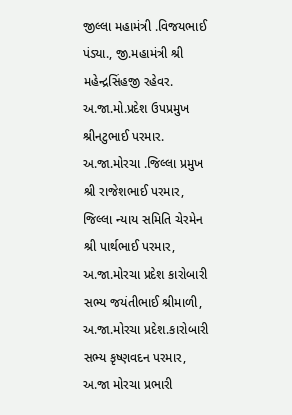જીલ્લા મહામંત્રી .વિજયભાઈ પંડ્યા., જી.મહામંત્રી શ્રી મહેન્દ્રસિંહજી રહેવર. અ.જા.મો.પ્રદેશ ઉપપ્રમુખ શ્રીનટુભાઈ પરમાર. અ.જા.મોરચા .જિલ્લા પ્રમુખ શ્રી રાજેશભાઈ પરમાર, જિલ્લા ન્યાય સમિતિ ચેરમેન શ્રી પાર્થભાઈ પરમાર, અ.જા.મોરચા પ્રદેશ કારોબારી સભ્ય જયંતીભાઈ શ્રીમાળી, અ.જા.મોરચા પ્રદેશ.કારોબારી સભ્ય કૃષ્ણવદન પરમાર, અ.જા મોરચા પ્રભારી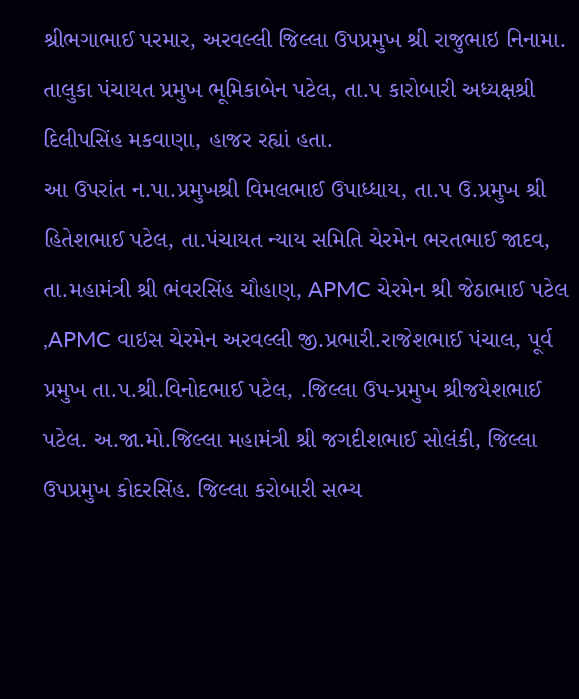શ્રીભગાભાઈ પરમાર, અરવલ્લી જિલ્લા ઉપપ્રમુખ શ્રી રાજુભાઇ નિનામા. તાલુકા પંચાયત પ્રમુખ ભૂમિકાબેન પટેલ, તા.પ કારોબારી અધ્યક્ષશ્રી દિલીપસિંહ મકવાણા, હાજર રહ્યાં હતા.
આ ઉપરાંત ન.પા.પ્રમુખશ્રી વિમલભાઈ ઉપાધ્ધાય, તા.પ ઉ.પ્રમુખ શ્રી હિતેશભાઈ પટેલ, તા.પંચાયત ન્યાય સમિતિ ચેરમેન ભરતભાઈ જાદવ, તા.મહામંત્રી શ્રી ભંવરસિંહ ચૌહાણ, APMC ચેરમેન શ્રી જેઠાભાઈ પટેલ ,APMC વાઇસ ચેરમેન અરવલ્લી જી.પ્રભારી.રાજેશભાઈ પંચાલ, પૂર્વ પ્રમુખ તા.પ.શ્રી.વિનોદભાઈ પટેલ, .જિલ્લા ઉપ-પ્રમુખ શ્રીજયેશભાઈ પટેલ. અ.જા.મો.જિલ્લા મહામંત્રી શ્રી જગદીશભાઈ સોલંકી, જિલ્લા ઉપપ્રમુખ કોદરસિંહ. જિલ્લા કરોબારી સભ્ય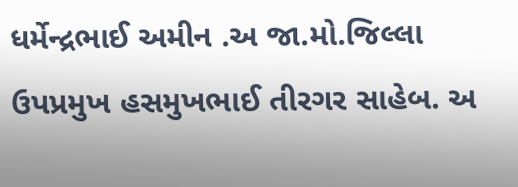ધર્મેન્દ્રભાઈ અમીન .અ જા.મો.જિલ્લા ઉપપ્રમુખ હસમુખભાઈ તીરગર સાહેબ. અ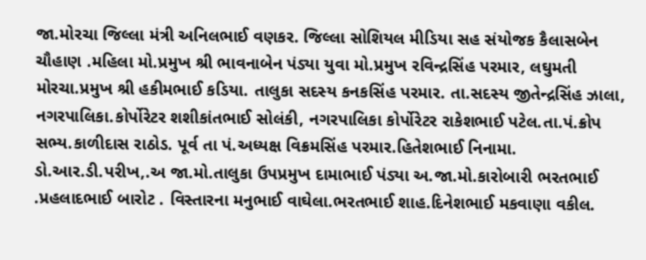જા.મોરચા જિલ્લા મંત્રી અનિલભાઈ વણકર. જિલ્લા સોશિયલ મીડિયા સહ સંયોજક કૈલાસબેન ચૌહાણ .મહિલા મો.પ્રમુખ શ્રી ભાવનાબેન પંડ્યા યુવા મો.પ્રમુખ રવિન્દ્રસિંહ પરમાર, લઘુમતી મોરચા.પ્રમુખ શ્રી હકીમભાઈ કડિયા. તાલુકા સદસ્ય કનકસિંહ પરમાર. તા.સદસ્ય જીતેન્દ્રસિંહ ઝાલા, નગરપાલિકા.કોર્પોરેટર શશીકાંતભાઈ સોલંકી, નગરપાલિકા કોર્પોરેટર રાકેશભાઈ પટેલ.તા.પં.ક્રોપ સભ્ય.કાળીદાસ રાઠોડ. પૂર્વ તા પં.અધ્યક્ષ વિક્રમસિંહ પરમાર.હિતેશભાઈ નિનામા. ડો.આર.ડી.પરીખ,.અ જા.મો.તાલુકા ઉપપ્રમુખ દામાભાઈ પંડ્યા અ.જા.મો.કારોબારી ભરતભાઈ .પ્રહલાદભાઈ બારોટ . વિસ્તારના મનુભાઈ વાઘેલા.ભરતભાઈ શાહ.દિનેશભાઈ મકવાણા વકીલ.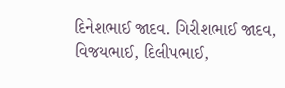દિનેશભાઈ જાદવ. ગિરીશભાઈ જાદવ, વિજયભાઈ, દિલીપભાઈ,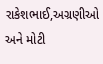રાકેશભાઈ,અગ્રણીઓ અને મોટી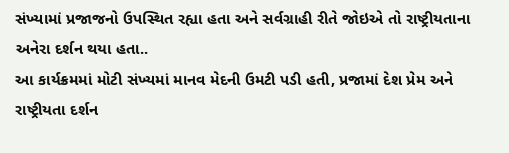સંખ્યામાં પ્રજાજનો ઉપસ્થિત રહ્યા હતા અને સર્વગ્રાહી રીતે જોઇએ તો રાષ્ટ્રીયતાના અનેરા દર્શન થયા હતા..
આ કાર્યક્રમમાં મોટી સંખ્યમાં માનવ મેદની ઉમટી પડી હતી, પ્રજામાં દેશ પ્રેમ અને રાષ્ટ્રીયતા દર્શન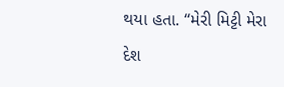થયા હતા. “મેરી મિટ્ટી મેરા દેશ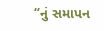“નું સમાપન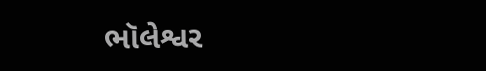ભૉલેશ્વર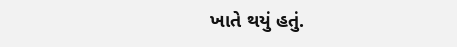ખાતે થયું હતું.